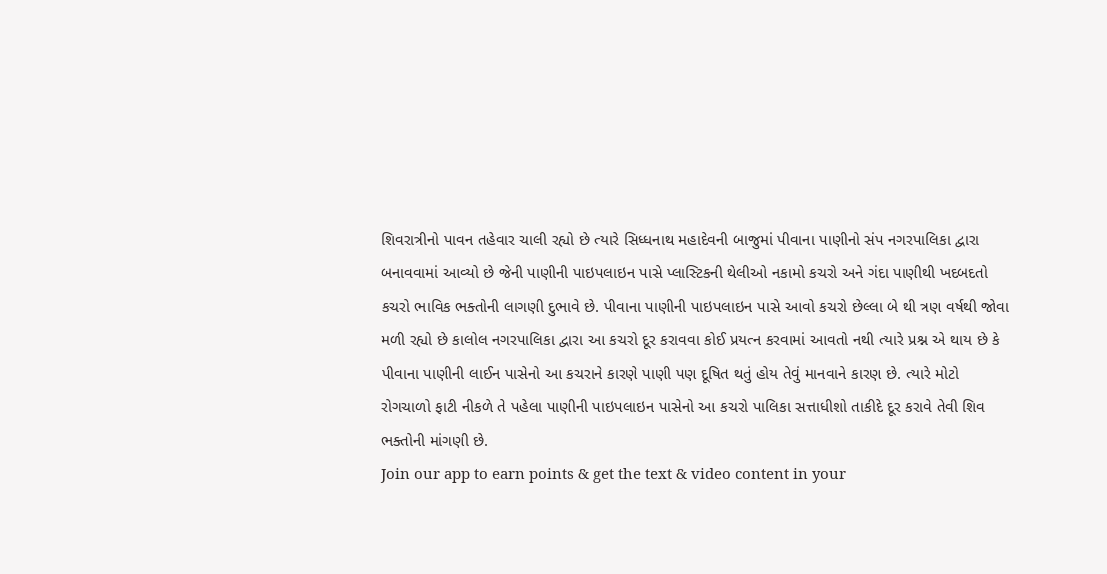શિવરાત્રીનો પાવન તહેવાર ચાલી રહ્યો છે ત્યારે સિધ્ધનાથ મહાદેવની બાજુમાં પીવાના પાણીનો સંપ નગરપાલિકા દ્વારા બનાવવામાં આવ્યો છે જેની પાણીની પાઇપલાઇન પાસે પ્લાસ્ટિકની થેલીઓ નકામો કચરો અને ગંદા પાણીથી ખદબદતો કચરો ભાવિક ભક્તોની લાગણી દુભાવે છે. પીવાના પાણીની પાઇપલાઇન પાસે આવો કચરો છેલ્લા બે થી ત્રણ વર્ષથી જોવા મળી રહ્યો છે કાલોલ નગરપાલિકા દ્વારા આ કચરો દૂર કરાવવા કોઈ પ્રયત્ન કરવામાં આવતો નથી ત્યારે પ્રશ્ન એ થાય છે કે પીવાના પાણીની લાઈન પાસેનો આ કચરાને કારણે પાણી પણ દૂષિત થતું હોય તેવું માનવાને કારણ છે. ત્યારે મોટો રોગચાળો ફાટી નીકળે તે પહેલા પાણીની પાઇપલાઇન પાસેનો આ કચરો પાલિકા સત્તાધીશો તાકીદે દૂર કરાવે તેવી શિવ ભક્તોની માંગણી છે.
Join our app to earn points & get the text & video content in your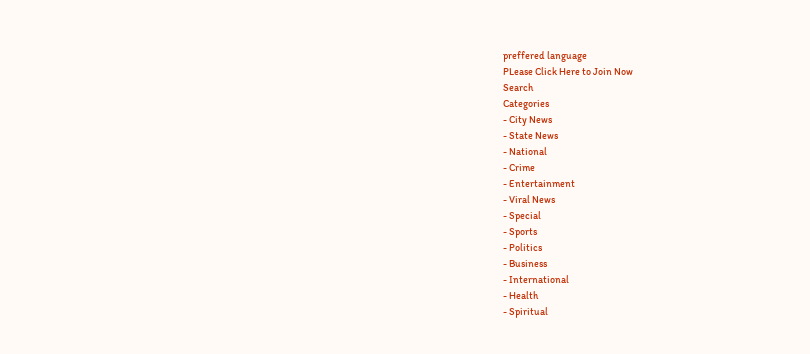preffered language
PLease Click Here to Join Now
Search
Categories
- City News
- State News
- National
- Crime
- Entertainment
- Viral News
- Special
- Sports
- Politics
- Business
- International
- Health
- Spiritual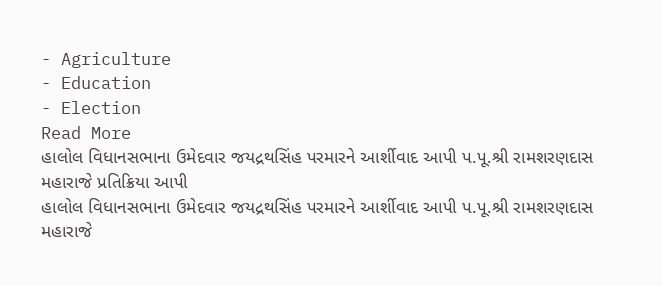- Agriculture
- Education
- Election
Read More
હાલોલ વિધાનસભાના ઉમેદવાર જયદ્રથસિંહ પરમારને આર્શીવાદ આપી પ.પૂ.શ્રી રામશરણદાસ મહારાજે પ્રતિક્રિયા આપી
હાલોલ વિધાનસભાના ઉમેદવાર જયદ્રથસિંહ પરમારને આર્શીવાદ આપી પ.પૂ.શ્રી રામશરણદાસ મહારાજે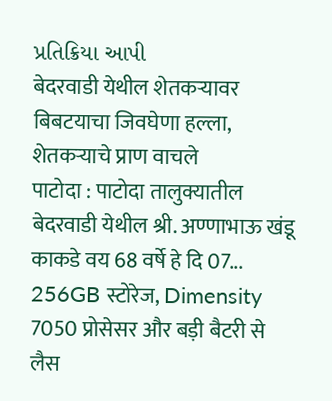પ્રતિક્રિયા આપી
बेदरवाडी येथील शेतकऱ्यावर बिबटयाचा जिवघेणा हल्ला, शेतकऱ्याचे प्राण वाचले
पाटोदा : पाटोदा तालुक्यातील बेदरवाडी येथील श्री. अण्णाभाऊ खंडू काकडे वय 68 वर्षे हे दि 07...
256GB स्टोरेज, Dimensity 7050 प्रोसेसर और बड़ी बैटरी से लैस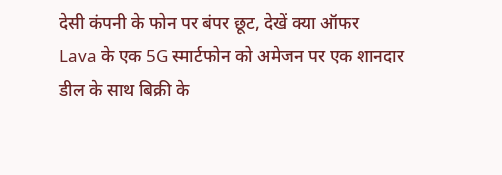देसी कंपनी के फोन पर बंपर छूट, देखें क्या ऑफर
Lava के एक 5G स्मार्टफोन को अमेजन पर एक शानदार डील के साथ बिक्री के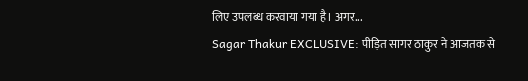लिए उपलब्ध करवाया गया है। अगर...
Sagar Thakur EXCLUSIVE: पीड़ित सागर ठाकुर ने आजतक से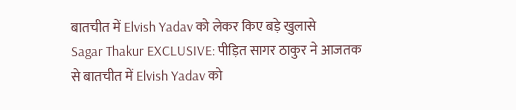बातचीत में Elvish Yadav को लेकर किए बड़े खुलासे
Sagar Thakur EXCLUSIVE: पीड़ित सागर ठाकुर ने आजतक से बातचीत में Elvish Yadav को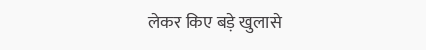लेकर किए बड़े खुलासे